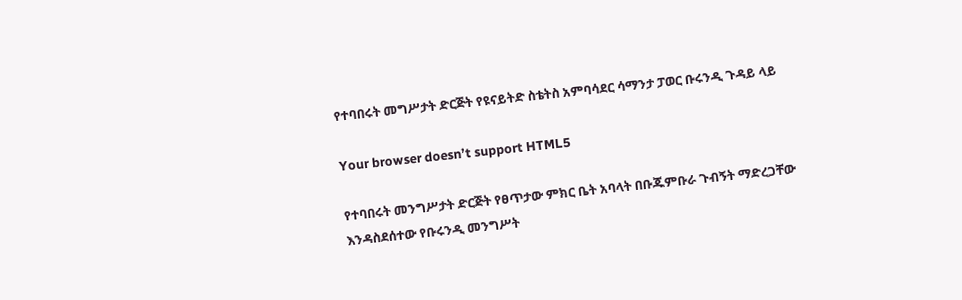የተባበሩት መግሥታት ድርጅት የዩናይትድ ስቴትስ አምባሳደር ሳማንታ ፓወር ቡሩንዲ ጉዳይ ላይ

Your browser doesn’t support HTML5

የተባበሩት መንግሥታት ድርጅት የፀጥታው ምክር ቤት አባላት በቡጁምቡራ ጉብኝት ማድረጋቸው እንዳስደሰተው የቡሩንዲ መንግሥት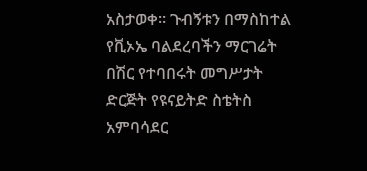አስታወቀ። ጉብኝቱን በማስከተል የቪኦኤ ባልደረባችን ማርገሬት በሽር የተባበሩት መግሥታት ድርጅት የዩናይትድ ስቴትስ አምባሳደር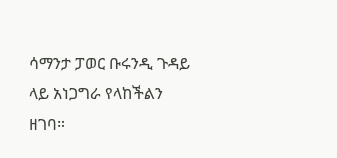ሳማንታ ፓወር ቡሩንዲ ጉዳይ ላይ አነጋግራ የላከችልን ዘገባ።